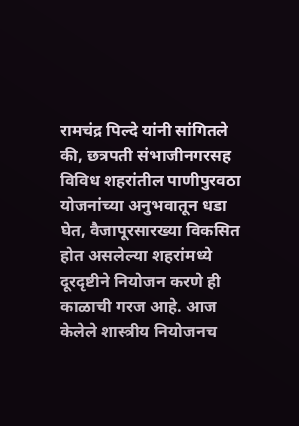रामचंद्र पिल्दे यांनी सांगितले की, छत्रपती संभाजीनगरसह विविध शहरांतील पाणीपुरवठा योजनांच्या अनुभवातून धडा घेत, वैजापूरसारख्या विकसित होत असलेल्या शहरांमध्ये दूरदृष्टीने नियोजन करणे ही काळाची गरज आहे. आज केलेले शास्त्रीय नियोजनच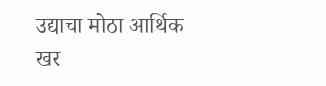उद्याचा मोठा आर्थिक खर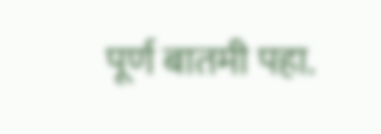पूर्ण बातमी पहा.